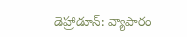డెహ్రాడూన్: వ్యాపారం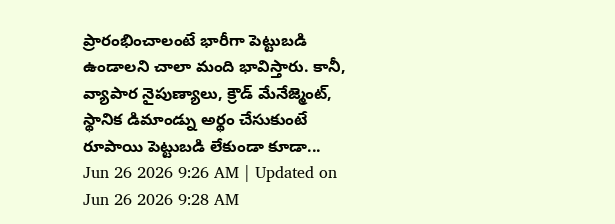ప్రారంభించాలంటే భారీగా పెట్టుబడి ఉండాలని చాలా మంది భావిస్తారు. కానీ, వ్యాపార నైపుణ్యాలు, క్రౌడ్ మేనేజ్మెంట్, స్థానిక డిమాండ్ను అర్థం చేసుకుంటే రూపాయి పెట్టుబడి లేకుండా కూడా...
Jun 26 2026 9:26 AM | Updated on Jun 26 2026 9:28 AM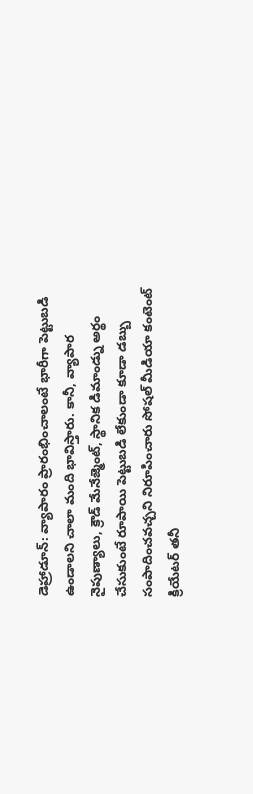డెహ్రాడూన్: వ్యాపారం ప్రారంభించాలంటే భారీగా పెట్టుబడి ఉండాలని చాలా మంది భావిస్తారు. కానీ, వ్యాపార నైపుణ్యాలు, క్రౌడ్ మేనేజ్మెంట్, స్థానిక డిమాండ్ను అర్థం చేసుకుంటే రూపాయి పెట్టుబడి లేకుండా కూడా డబ్బు సంపాదించవచ్చని నిరూపించారు సోషల్ మీడియా కంటెంట్ క్రియేటర్ తనీ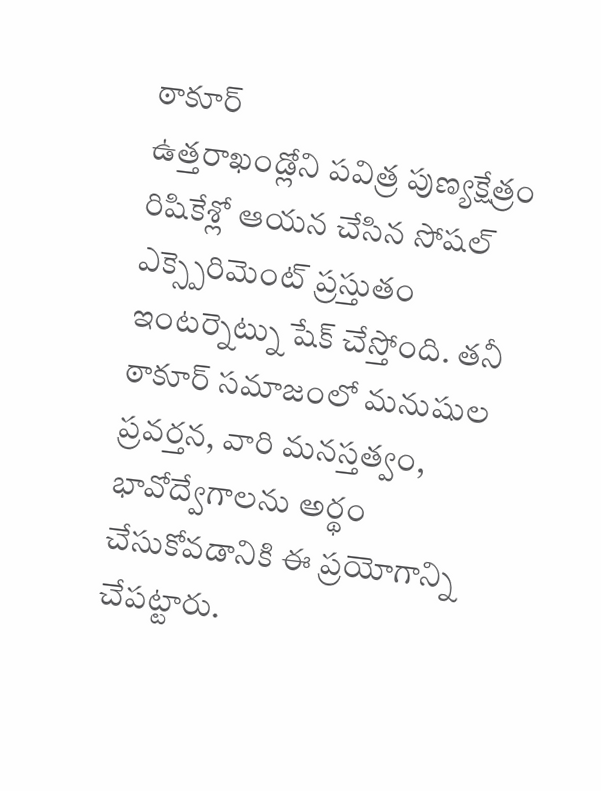ఠాకూర్
ఉత్తరాఖండ్లోని పవిత్ర పుణ్యక్షేత్రం రిషికేశ్లో ఆయన చేసిన సోషల్ ఎక్స్పెరిమెంట్ ప్రస్తుతం ఇంటర్నెట్ను షేక్ చేస్తోంది. తనీ ఠాకూర్ సమాజంలో మనుషుల ప్రవర్తన, వారి మనస్తత్వం, భావోద్వేగాలను అర్థం చేసుకోవడానికి ఈ ప్రయోగాన్ని చేపట్టారు.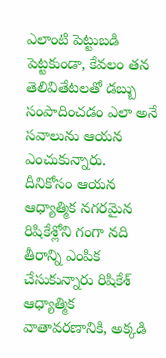ఎలాంటి పెట్టుబడి పెట్టకుండా, కేవలం తన తెలివితేటలతో డబ్బు సంపాదించడం ఎలా అనే సవాలును ఆయన ఎంచుకున్నారు.
దీనికోసం ఆయన ఆధ్యాత్మిక నగరమైన రిషికేశ్లోని గంగా నది తీరాన్ని ఎంపిక చేసుకున్నారు రిషికేశ్ ఆధ్యాత్మిక వాతావరణానికి, అక్కడి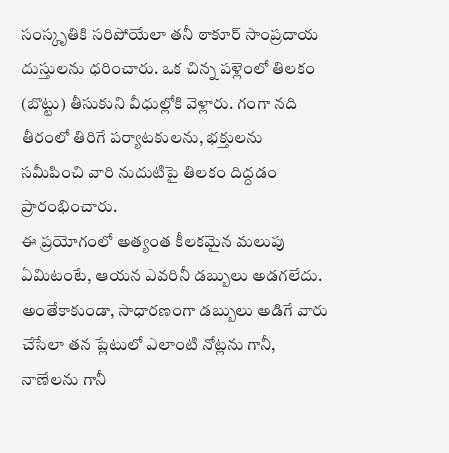సంస్కృతికి సరిపోయేలా తనీ ఠాకూర్ సాంప్రదాయ దుస్తులను ధరించారు. ఒక చిన్న పళ్లెంలో తిలకం (బొట్టు) తీసుకుని వీధుల్లోకి వెళ్లారు. గంగా నది తీరంలో తిరిగే పర్యాటకులను, భక్తులను సమీపించి వారి నుదుటిపై తిలకం దిద్దడం ప్రారంభించారు.
ఈ ప్రయోగంలో అత్యంత కీలకమైన మలుపు ఏమిటంటే, ఆయన ఎవరినీ డబ్బులు అడగలేదు. అంతేకాకుండా, సాధారణంగా డబ్బులు అడిగే వారు చేసేలా తన ప్లేటులో ఎలాంటి నోట్లను గానీ, నాణేలను గానీ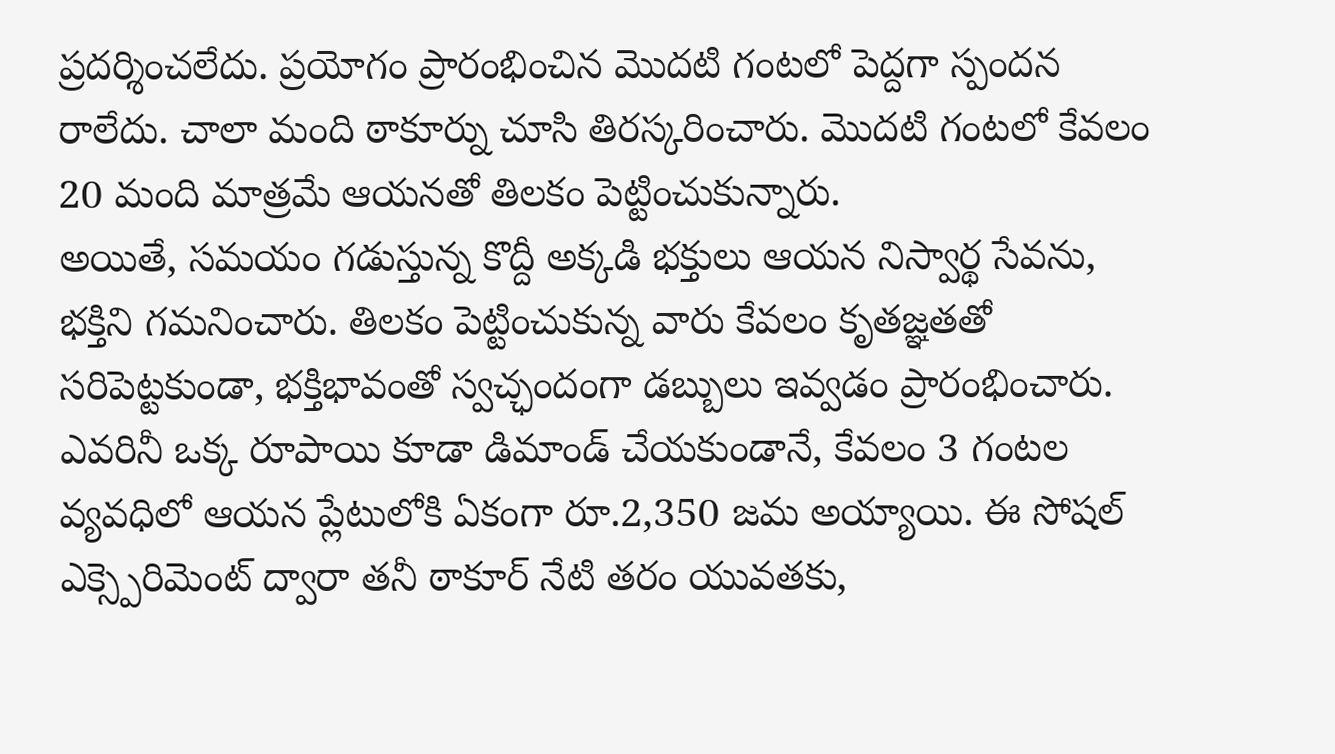ప్రదర్శించలేదు. ప్రయోగం ప్రారంభించిన మొదటి గంటలో పెద్దగా స్పందన రాలేదు. చాలా మంది ఠాకూర్ను చూసి తిరస్కరించారు. మొదటి గంటలో కేవలం 20 మంది మాత్రమే ఆయనతో తిలకం పెట్టించుకున్నారు.
అయితే, సమయం గడుస్తున్న కొద్దీ అక్కడి భక్తులు ఆయన నిస్వార్థ సేవను, భక్తిని గమనించారు. తిలకం పెట్టించుకున్న వారు కేవలం కృతజ్ఞతతో సరిపెట్టకుండా, భక్తిభావంతో స్వచ్ఛందంగా డబ్బులు ఇవ్వడం ప్రారంభించారు. ఎవరినీ ఒక్క రూపాయి కూడా డిమాండ్ చేయకుండానే, కేవలం 3 గంటల వ్యవధిలో ఆయన ప్లేటులోకి ఏకంగా రూ.2,350 జమ అయ్యాయి. ఈ సోషల్ ఎక్స్పెరిమెంట్ ద్వారా తనీ ఠాకూర్ నేటి తరం యువతకు,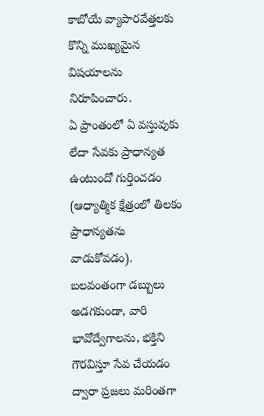కాబోయే వ్యాపారవేత్తలకు కొన్ని ముఖ్యమైన విషయాలను నిరూపించారు.
ఏ ప్రాంతంలో ఏ వస్తువుకు లేదా సేవకు ప్రాధాన్యత ఉంటుందో గుర్తించడం (ఆధ్యాత్మిక క్షేత్రంలో తిలకం ప్రాధాన్యతను వాడుకోవడం). బలవంతంగా డబ్బులు అడగకుండా, వారి భావోద్వేగాలను, భక్తిని గౌరవిస్తూ సేవ చేయడం ద్వారా ప్రజలు మరింతగా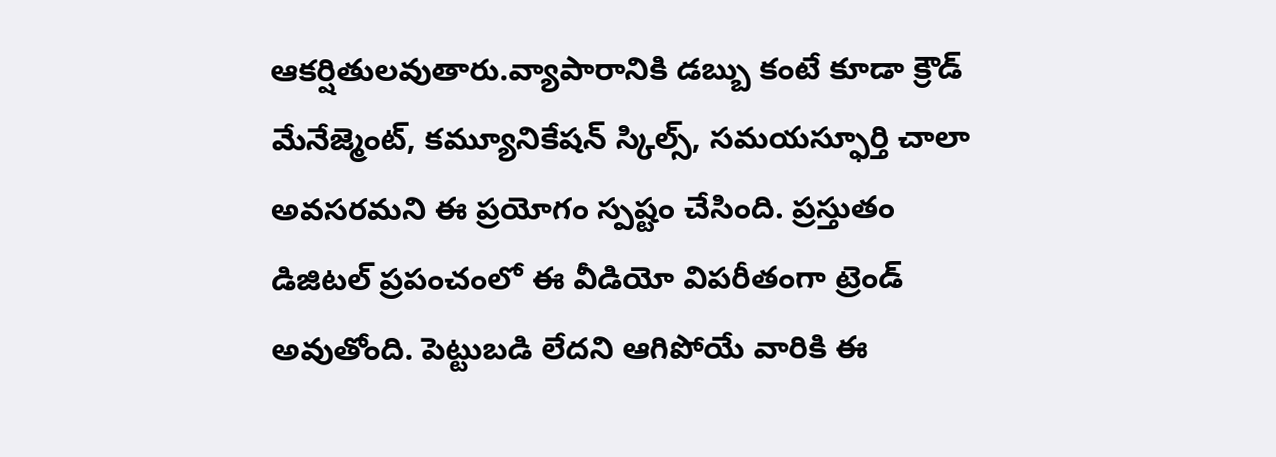ఆకర్షితులవుతారు.వ్యాపారానికి డబ్బు కంటే కూడా క్రౌడ్ మేనేజ్మెంట్, కమ్యూనికేషన్ స్కిల్స్, సమయస్ఫూర్తి చాలా అవసరమని ఈ ప్రయోగం స్పష్టం చేసింది. ప్రస్తుతం డిజిటల్ ప్రపంచంలో ఈ వీడియో విపరీతంగా ట్రెండ్ అవుతోంది. పెట్టుబడి లేదని ఆగిపోయే వారికి ఈ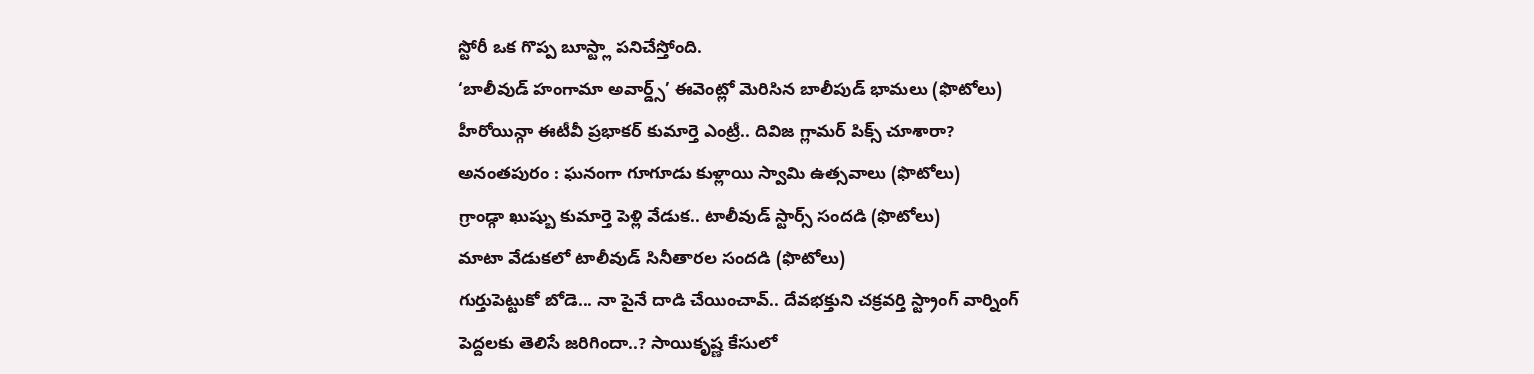స్టోరీ ఒక గొప్ప బూస్ట్లా పనిచేస్తోంది.
‘బాలీవుడ్ హంగామా అవార్డ్స్’ ఈవెంట్లో మెరిసిన బాలీపుడ్ భామలు (ఫొటోలు)
హీరోయిన్గా ఈటీవీ ప్రభాకర్ కుమార్తె ఎంట్రీ.. దివిజ గ్లామర్ పిక్స్ చూశారా?
అనంతపురం : ఘనంగా గూగూడు కుళ్లాయి స్వామి ఉత్సవాలు (ఫొటోలు)
గ్రాండ్గా ఖుష్బు కుమార్తె పెళ్లి వేడుక.. టాలీవుడ్ స్టార్స్ సందడి (ఫొటోలు)
మాటా వేడుకలో టాలీవుడ్ సినీతారల సందడి (ఫొటోలు)
గుర్తుపెట్టుకో బోడె... నా పైనే దాడి చేయించావ్.. దేవభక్తుని చక్రవర్తి స్ట్రాంగ్ వార్నింగ్
పెద్దలకు తెలిసే జరిగిందా..? సాయికృష్ణ కేసులో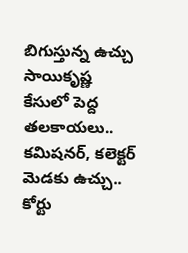బిగుస్తున్న ఉచ్చు
సాయికృష్ణ కేసులో పెద్ద తలకాయలు.. కమిషనర్, కలెక్టర్ మెడకు ఉచ్చు.. కోర్టు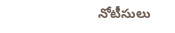నోటీసులు